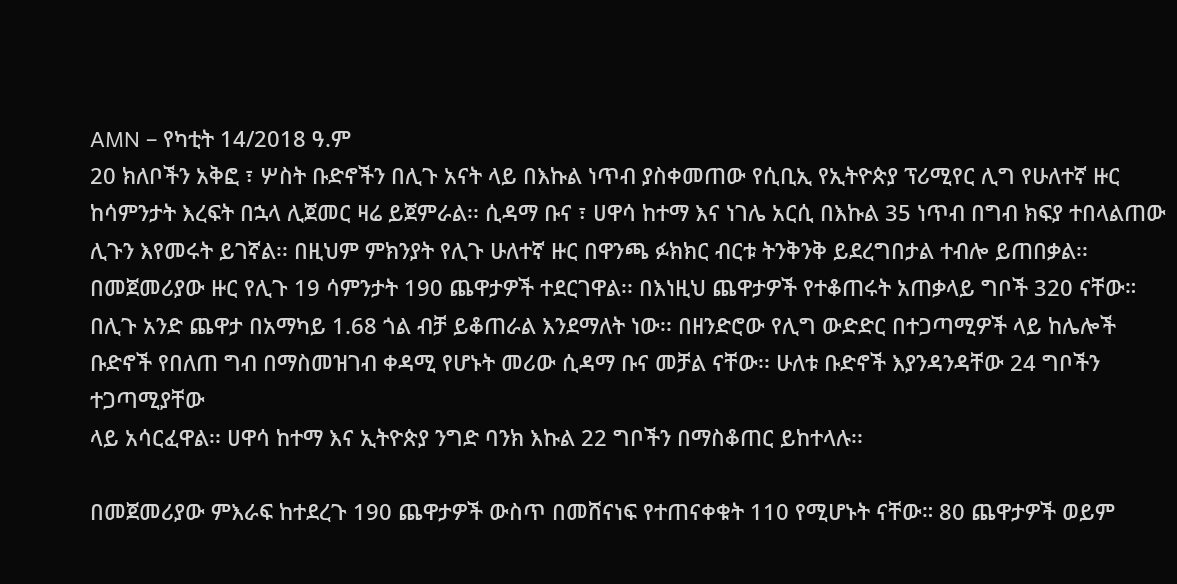AMN – የካቲት 14/2018 ዓ.ም
20 ክለቦችን አቅፎ ፣ ሦስት ቡድኖችን በሊጉ አናት ላይ በእኩል ነጥብ ያስቀመጠው የሲቢኢ የኢትዮጵያ ፕሪሚየር ሊግ የሁለተኛ ዙር ከሳምንታት እረፍት በኋላ ሊጀመር ዛሬ ይጀምራል፡፡ ሲዳማ ቡና ፣ ሀዋሳ ከተማ እና ነገሌ አርሲ በእኩል 35 ነጥብ በግብ ክፍያ ተበላልጠው ሊጉን እየመሩት ይገኛል፡፡ በዚህም ምክንያት የሊጉ ሁለተኛ ዙር በዋንጫ ፉክክር ብርቱ ትንቅንቅ ይደረግበታል ተብሎ ይጠበቃል፡፡
በመጀመሪያው ዙር የሊጉ 19 ሳምንታት 190 ጨዋታዎች ተደርገዋል፡፡ በእነዚህ ጨዋታዎች የተቆጠሩት አጠቃላይ ግቦች 320 ናቸው። በሊጉ አንድ ጨዋታ በአማካይ 1.68 ጎል ብቻ ይቆጠራል እንደማለት ነው፡፡ በዘንድሮው የሊግ ውድድር በተጋጣሚዎች ላይ ከሌሎች ቡድኖች የበለጠ ግብ በማስመዝገብ ቀዳሚ የሆኑት መሪው ሲዳማ ቡና መቻል ናቸው፡፡ ሁለቱ ቡድኖች እያንዳንዳቸው 24 ግቦችን ተጋጣሚያቸው
ላይ አሳርፈዋል፡፡ ሀዋሳ ከተማ እና ኢትዮጵያ ንግድ ባንክ እኩል 22 ግቦችን በማስቆጠር ይከተላሉ፡፡

በመጀመሪያው ምእራፍ ከተደረጉ 190 ጨዋታዎች ውስጥ በመሸናነፍ የተጠናቀቁት 110 የሚሆኑት ናቸው። 80 ጨዋታዎች ወይም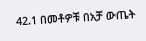42.1 በመቶዎቹ በአቻ ውጤት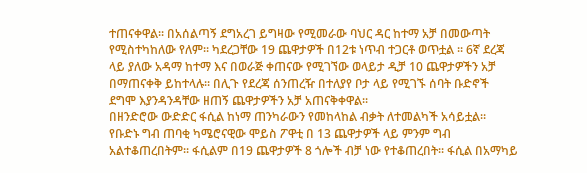ተጠናቀዋል፡፡ በአሰልጣኝ ደግአረገ ይግዛው የሚመራው ባህር ዳር ከተማ አቻ በመውጣት የሚስተካከለው የለም፡፡ ካደረጋቸው 19 ጨዋታዎች በ12ቱ ነጥብ ተጋርቶ ወጥቷል ፡፡ 6ኛ ደረጃ ላይ ያለው አዳማ ከተማ እና በወራጅ ቀጠናው የሚገኘው ወላይታ ዲቻ 10 ጨዋታዎችን አቻ በማጠናቀቅ ይከተላሉ፡፡ በሊጉ የደረጃ ሰንጠረዥ በተለያየ ቦታ ላይ የሚገኙ ሰባት ቡድኖች ደግሞ እያንዳንዳቸው ዘጠኝ ጨዋታዎችን አቻ አጠናቅቀዋል፡፡
በዘንድሮው ውድድር ፋሲል ከነማ ጠንካራውን የመከላከል ብቃት ለተመልካች አሳይቷል። የቡድኑ ግብ ጠባቂ ካሜሮናዊው ሞይስ ፖዋቲ በ 13 ጨዋታዎች ላይ ምንም ግብ አልተቆጠረበትም፡፡ ፋሲልም በ19 ጨዋታዎች 8 ጎሎች ብቻ ነው የተቆጠረበት፡፡ ፋሲል በአማካይ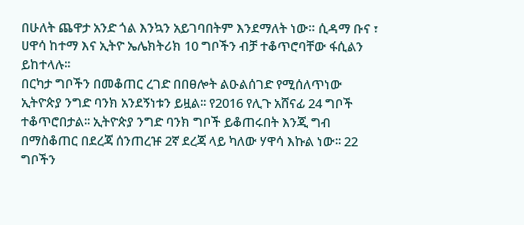በሁለት ጨዋታ አንድ ጎል እንኳን አይገባበትም እንደማለት ነው። ሲዳማ ቡና ፣ ሀዋሳ ከተማ እና ኢትዮ ኤሌክትሪክ 10 ግቦችን ብቻ ተቆጥሮባቸው ፋሲልን ይከተላሉ፡፡
በርካታ ግቦችን በመቆጠር ረገድ በበፀሎት ልዑልሰገድ የሚሰለጥነው ኢትዮጵያ ንግድ ባንክ አንደኝነቱን ይዟል፡፡ የ2016 የሊጉ አሸናፊ 24 ግቦች ተቆጥሮበታል፡፡ ኢትዮጵያ ንግድ ባንክ ግቦች ይቆጠሩበት እንጂ ግብ በማስቆጠር በደረጃ ሰንጠረዡ 2ኛ ደረጃ ላይ ካለው ሃዋሳ እኩል ነው፡፡ 22 ግቦችን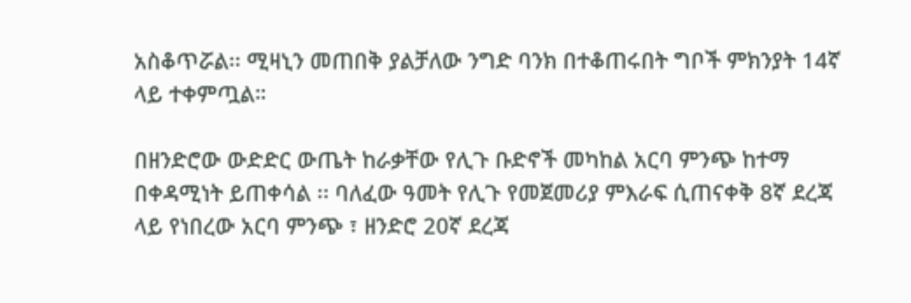አስቆጥሯል፡፡ ሚዛኒን መጠበቅ ያልቻለው ንግድ ባንክ በተቆጠሩበት ግቦች ምክንያት 14ኛ ላይ ተቀምጧል።

በዘንድሮው ውድድር ውጤት ከራቃቸው የሊጉ ቡድኖች መካከል አርባ ምንጭ ከተማ በቀዳሚነት ይጠቀሳል ፡፡ ባለፈው ዓመት የሊጉ የመጀመሪያ ምእራፍ ሲጠናቀቅ 8ኛ ደረጃ ላይ የነበረው አርባ ምንጭ ፣ ዘንድሮ 20ኛ ደረጃ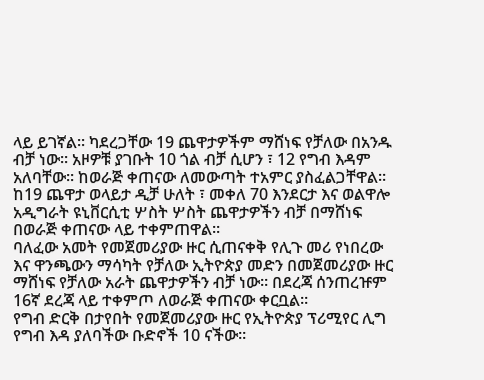ላይ ይገኛል፡፡ ካደረጋቸው 19 ጨዋታዎችም ማሸነፍ የቻለው በአንዱ ብቻ ነው፡፡ አዞዎቹ ያገቡት 10 ጎል ብቻ ሲሆን ፣ 12 የግብ እዳም አለባቸው፡፡ ከወራጅ ቀጠናው ለመውጣት ተአምር ያስፈልጋቸዋል። ከ19 ጨዋታ ወላይታ ዲቻ ሁለት ፣ መቀለ 70 እንደርታ እና ወልዋሎ አዲግራት ዩኒቨርሲቲ ሦስት ሦስት ጨዋታዎችን ብቻ በማሸነፍ በወራጅ ቀጠናው ላይ ተቀምጠዋል፡፡
ባለፈው አመት የመጀመሪያው ዙር ሲጠናቀቅ የሊጉ መሪ የነበረው እና ዋንጫውን ማሳካት የቻለው ኢትዮጵያ መድን በመጀመሪያው ዙር ማሸነፍ የቻለው አራት ጨዋታዎችን ብቻ ነው፡፡ በደረጃ ሰንጠረዡም 16ኛ ደረጃ ላይ ተቀምጦ ለወራጅ ቀጠናው ቀርቧል፡፡
የግብ ድርቅ በታየበት የመጀመሪያው ዙር የኢትዮጵያ ፕሪሚየር ሊግ የግብ እዳ ያለባችው ቡድኖች 10 ናችው፡፡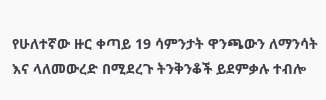የሁለተኛው ዙር ቀጣይ 19 ሳምንታት ዋንጫውን ለማንሳት እና ላለመውረድ በሚደረጉ ትንቅንቆች ይደምቃሉ ተብሎ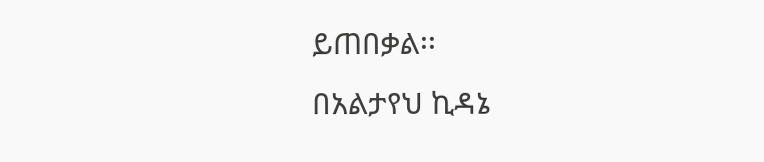ይጠበቃል፡፡
በአልታየህ ኪዳኔ